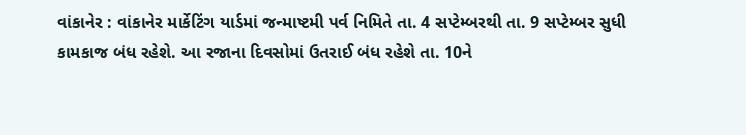વાંકાનેર : વાંકાનેર માર્કેટિંગ યાર્ડમાં જન્માષ્ટમી પર્વ નિમિતે તા. 4 સપ્ટેમ્બરથી તા. 9 સપ્ટેમ્બર સુધી કામકાજ બંધ રહેશે. આ રજાના દિવસોમાં ઉતરાઈ બંધ રહેશે તા. 10ને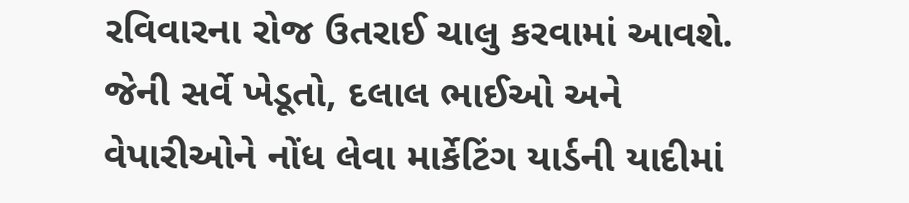રવિવારના રોજ ઉતરાઈ ચાલુ કરવામાં આવશે. જેની સર્વે ખેડૂતો, દલાલ ભાઈઓ અને વેપારીઓને નોંધ લેવા માર્કેટિંગ યાર્ડની યાદીમાં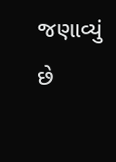જણાવ્યું છે